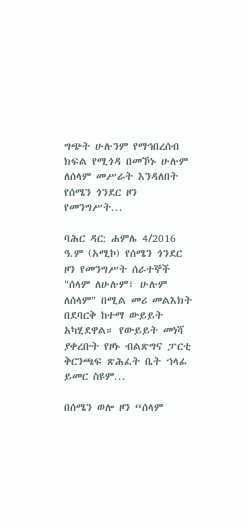ግጭት ሁሉንም የማኅበረሰብ ክፍል የሚጎዳ በመኾኑ ሁሉም ለሰላም መሥራት እንዳለበት የሰሜን ጎንደር ዞን የመንግሥት...

ባሕር ዳር: ሐምሌ 4/2016 ዓ.ም (አሚኮ) የሰሜን ጎንደር ዞን የመንግሥት ሰራተኞች "ሰላም ለሁሉም፣ ሁሉም ለሰላም" በሚል መሪ መልእክት በደባርቅ ከተማ ውይይት አካሂደዋል። የውይይት መነሻ ያቀረቡት የዞኑ ብልጽግና ፓርቲ ቅርንጫፍ ጽሕፈት ቤት ኀላፊ ይመር ስዩም...

በሰሜን ወሎ ዞን “ሰላም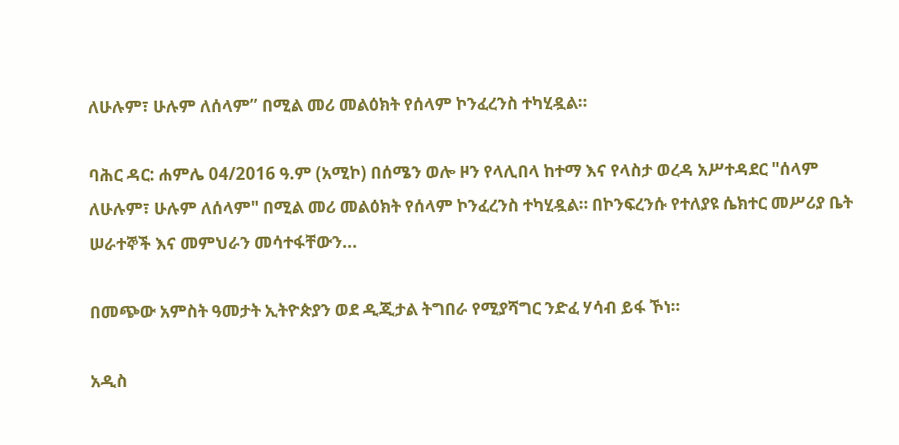ለሁሉም፣ ሁሉም ለሰላም” በሚል መሪ መልዕክት የሰላም ኮንፈረንስ ተካሂዷል።

ባሕር ዳር: ሐምሌ 04/2016 ዓ.ም (አሚኮ) በሰሜን ወሎ ዞን የላሊበላ ከተማ እና የላስታ ወረዳ አሥተዳደር "ሰላም ለሁሉም፣ ሁሉም ለሰላም" በሚል መሪ መልዕክት የሰላም ኮንፈረንስ ተካሂዷል። በኮንፍረንሱ የተለያዩ ሴክተር መሥሪያ ቤት ሠራተኞች እና መምህራን መሳተፋቸውን...

በመጭው አምስት ዓመታት ኢትዮጵያን ወደ ዲጂታል ትግበራ የሚያሻግር ንድፈ ሃሳብ ይፋ ኾነ።

አዲስ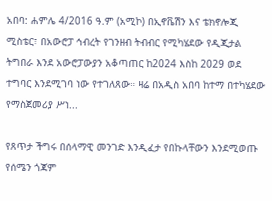አበባ: ሐምሌ 4/2016 ዓ.ም (አሚኮ) በኢኖቬሽን እና ቴክኖሎጂ ሚስቴር፣ በአውሮፓ ኅብረት የገንዘብ ትብብር የሚካሄደው የዲጂታል ትግበራ እንደ አውሮፓውያን አቆጣጠር ከ2024 እስከ 2029 ወደ ተግባር እንደሚገባ ነው የተገለጸው። ዛሬ በአዲስ አበባ ከተማ በተካሄደው የማስጀመሪያ ሥነ...

የጸጥታ ችግሩ በሰላማዊ መንገድ እንዲፈታ የበኩላቸውን እንደሚወጡ የሰሜን ጎጃም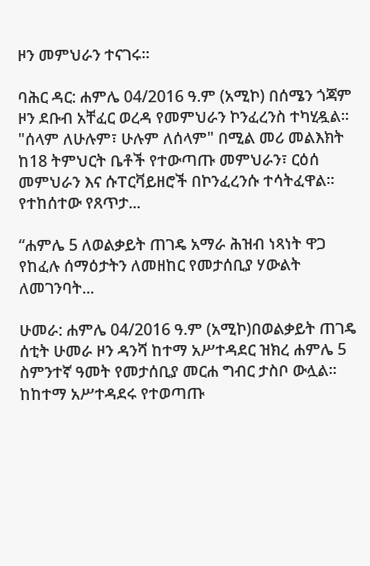ዞን መምህራን ተናገሩ።

ባሕር ዳር: ሐምሌ 04/2016 ዓ.ም (አሚኮ) በሰሜን ጎጃም ዞን ደቡብ አቸፈር ወረዳ የመምህራን ኮንፈረንስ ተካሂዷል። "ሰላም ለሁሉም፣ ሁሉም ለሰላም" በሚል መሪ መልእክት ከ18 ትምህርት ቤቶች የተውጣጡ መምህራን፣ ርዕሰ መምህራን እና ሱፐርቫይዘሮች በኮንፈረንሱ ተሳትፈዋል። የተከሰተው የጸጥታ...

“ሐምሌ 5 ለወልቃይት ጠገዴ አማራ ሕዝብ ነጻነት ዋጋ የከፈሉ ሰማዕታትን ለመዘከር የመታሰቢያ ሃውልት ለመገንባት...

ሁመራ: ሐምሌ 04/2016 ዓ.ም (አሚኮ)በወልቃይት ጠገዴ ሰቲት ሁመራ ዞን ዳንሻ ከተማ አሥተዳደር ዝክረ ሐምሌ 5 ስምንተኛ ዓመት የመታሰቢያ መርሐ ግብር ታስቦ ውሏል። ከከተማ አሥተዳደሩ የተወጣጡ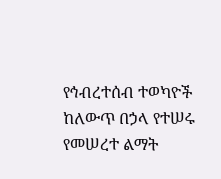የኅብረተሰብ ተወካዮች ከለውጥ በኃላ የተሠሩ የመሠረተ ልማት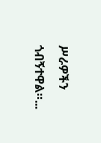ሥራዎችን ጎብኝተዋል።...